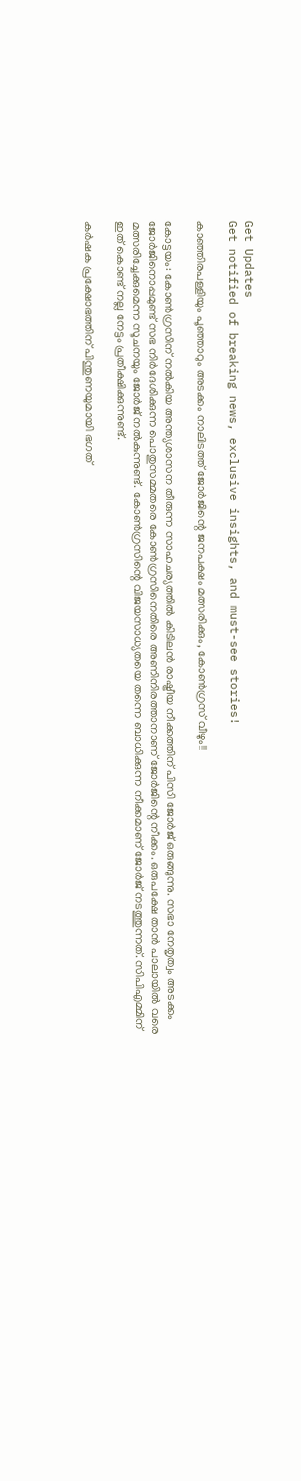Get Updates
Get notified of breaking news, exclusive insights, and must-see stories!

കാഞ്ഞിരപള്ളിയും പൂഞ്ഞാറും അടക്കം നാലിടത്ത് ജോര്‍ജിന്റെ ജനപക്ഷം മത്സരിക്കും, കോണ്‍ഗ്രസ് വീഴും!!

കോട്ടയം: കോണ്‍ഗ്രസിന് നല്‍കിയ അന്ത്യശാസന തീരുന്ന സാഹചര്യത്തില്‍ കിടിലന്‍ രാഷ്ട്രീയ നീക്കത്തിന് പിസി ജോര്‍ജ് ഒരുങ്ങുന്നു. സഭാ നേതൃത്വം അടക്കം ജോര്‍ജിനൊപ്പമുണ്ട് സഭ നിര്‍ദേശിക്കുന്ന പൊതുസമ്മതരെ കോണ്‍ഗ്രസിനെതിരെ അണിനിരത്താനാണ് ജോര്‍ജിന്റെ നീക്കം. ഒരുപക്ഷേ താന്‍ പാലായില്‍ വരെ മത്സരിച്ചേക്കുമെന്ന സൂചനയും ജോര്‍ജ് നല്‍കുന്നുണ്ട്. കോണ്‍ഗ്രസിന്റെ വിജയസാധ്യതയെ തന്നെ ബാധിക്കുന്ന നീക്കമാണ് ജോര്‍ജ് നടത്തുന്നത്. സിപിഎമ്മിന് ഇത് കൊണ്ട് നല്ല നേട്ടം പ്രതീക്ഷിക്കുന്നുണ്ട്.

കര്‍ഷക പ്രക്ഷോഭത്തിന് പിന്തുണയുമായി ഭഗത്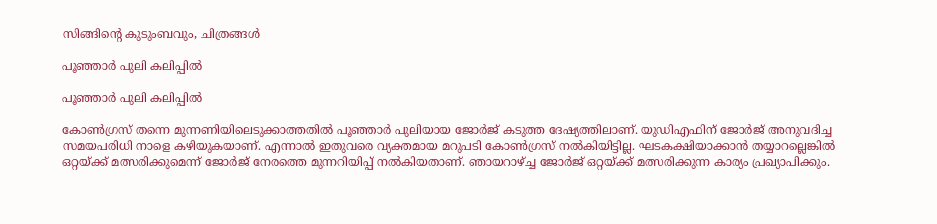സിങ്ങിന്റെ കുടുംബവും, ചിത്രങ്ങള്‍

പൂഞ്ഞാര്‍ പുലി കലിപ്പില്‍

പൂഞ്ഞാര്‍ പുലി കലിപ്പില്‍

കോണ്‍ഗ്രസ് തന്നെ മുന്നണിയിലെടുക്കാത്തതില്‍ പൂഞ്ഞാര്‍ പുലിയായ ജോര്‍ജ് കടുത്ത ദേഷ്യത്തിലാണ്. യുഡിഎഫിന് ജോര്‍ജ് അനുവദിച്ച സമയപരിധി നാളെ കഴിയുകയാണ്. എന്നാല്‍ ഇതുവരെ വ്യക്തമായ മറുപടി കോണ്‍ഗ്രസ് നല്‍കിയിട്ടില്ല. ഘടകക്ഷിയാക്കാന്‍ തയ്യാറല്ലെങ്കില്‍ ഒറ്റയ്ക്ക് മത്സരിക്കുമെന്ന് ജോര്‍ജ് നേരത്തെ മുന്നറിയിപ്പ് നല്‍കിയതാണ്. ഞായറാഴ്ച്ച ജോര്‍ജ് ഒറ്റയ്ക്ക് മത്സരിക്കുന്ന കാര്യം പ്രഖ്യാപിക്കും.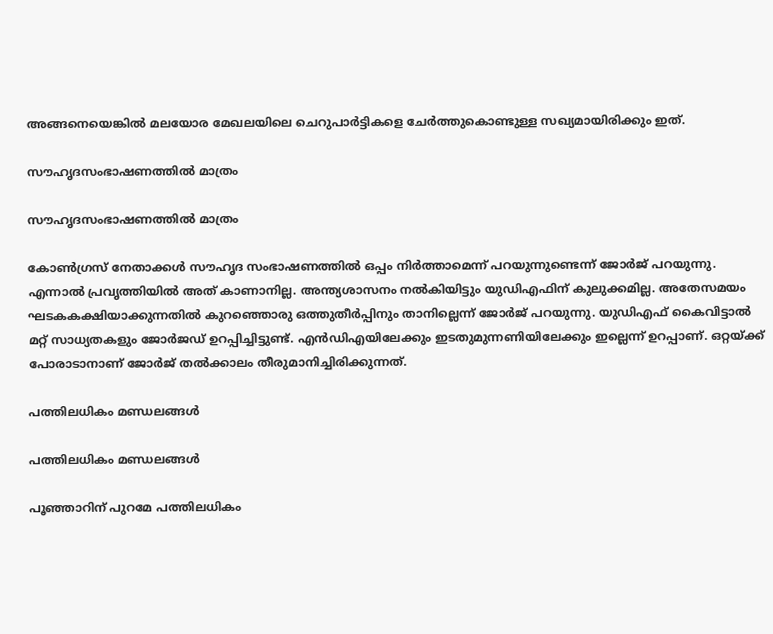അങ്ങനെയെങ്കില്‍ മലയോര മേഖലയിലെ ചെറുപാര്‍ട്ടികളെ ചേര്‍ത്തുകൊണ്ടുള്ള സഖ്യമായിരിക്കും ഇത്.

സൗഹൃദസംഭാഷണത്തില്‍ മാത്രം

സൗഹൃദസംഭാഷണത്തില്‍ മാത്രം

കോണ്‍ഗ്രസ് നേതാക്കള്‍ സൗഹൃദ സംഭാഷണത്തില്‍ ഒപ്പം നിര്‍ത്താമെന്ന് പറയുന്നുണ്ടെന്ന് ജോര്‍ജ് പറയുന്നു. എന്നാല്‍ പ്രവൃത്തിയില്‍ അത് കാണാനില്ല. അന്ത്യശാസനം നല്‍കിയിട്ടും യുഡിഎഫിന് കുലുക്കമില്ല. അതേസമയം ഘടകകക്ഷിയാക്കുന്നതില്‍ കുറഞ്ഞൊരു ഒത്തുതീര്‍പ്പിനും താനില്ലെന്ന് ജോര്‍ജ് പറയുന്നു. യുഡിഎഫ് കൈവിട്ടാല്‍ മറ്റ് സാധ്യതകളും ജോര്‍ജഡ് ഉറപ്പിച്ചിട്ടുണ്ട്. എന്‍ഡിഎയിലേക്കും ഇടതുമുന്നണിയിലേക്കും ഇല്ലെന്ന് ഉറപ്പാണ്. ഒറ്റയ്ക്ക് പോരാടാനാണ് ജോര്‍ജ് തല്‍ക്കാലം തീരുമാനിച്ചിരിക്കുന്നത്.

പത്തിലധികം മണ്ഡലങ്ങള്‍

പത്തിലധികം മണ്ഡലങ്ങള്‍

പൂഞ്ഞാറിന് പുറമേ പത്തിലധികം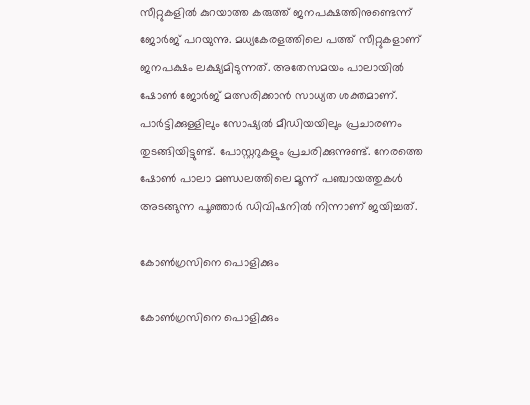സീറ്റുകളില്‍ കുറയാത്ത കരുത്ത് ജനപക്ഷത്തിനുണ്ടെന്ന് ജോര്‍ജ് പറയുന്നു. മധ്യകേരളത്തിലെ പത്ത് സീറ്റുകളാണ് ജനപക്ഷം ലക്ഷ്യമിടുന്നത്. അതേസമയം പാലായില്‍ ഷോണ്‍ ജോര്‍ജ് മത്സരിക്കാന്‍ സാധ്യത ശക്തമാണ്. പാര്‍ട്ടിക്കുള്ളിലും സോഷ്യല്‍ മീഡിയയിലും പ്രചാരണം തുടങ്ങിയിട്ടുണ്ട്. പോസ്റ്ററുകളും പ്രചരിക്കുന്നുണ്ട്. നേരത്തെ ഷോണ്‍ പാലാ മണ്ഡലത്തിലെ മൂന്ന് പഞ്ചായത്തുകള്‍ അടങ്ങുന്ന പൂഞ്ഞാര്‍ ഡിവിഷനില്‍ നിന്നാണ് ജയിച്ചത്.

കോണ്‍ഗ്രസിനെ പൊളിക്കും

കോണ്‍ഗ്രസിനെ പൊളിക്കും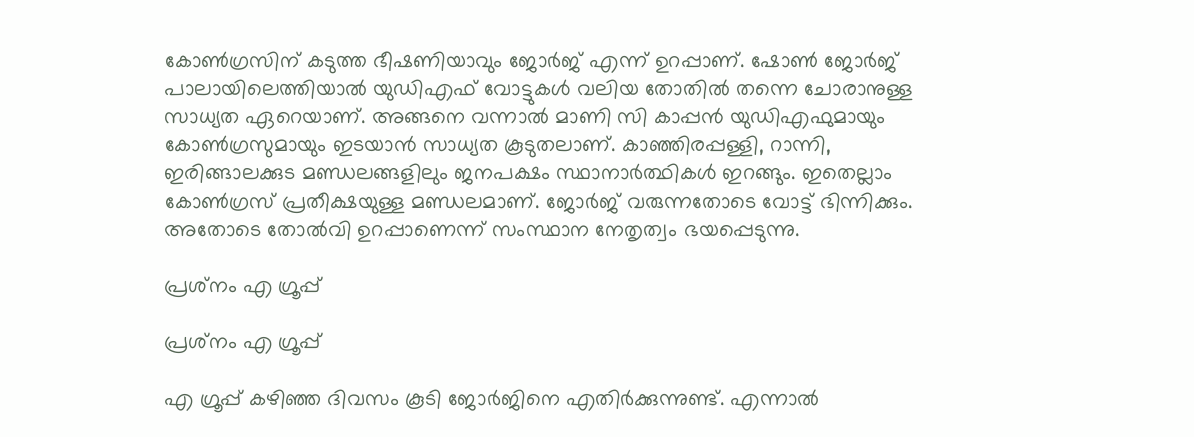കോണ്‍ഗ്രസിന് കടുത്ത ഭീഷണിയാവും ജോര്‍ജ് എന്ന് ഉറപ്പാണ്. ഷോണ്‍ ജോര്‍ജ് പാലായിലെത്തിയാല്‍ യുഡിഎഫ് വോട്ടുകള്‍ വലിയ തോതില്‍ തന്നെ ചോരാനുള്ള സാധ്യത ഏറെയാണ്. അങ്ങനെ വന്നാല്‍ മാണി സി കാപ്പന്‍ യുഡിഎഫുമായും കോണ്‍ഗ്രസുമായും ഇടയാന്‍ സാധ്യത കൂടുതലാണ്. കാഞ്ഞിരപ്പള്ളി, റാന്നി, ഇരിങ്ങാലക്കുട മണ്ഡലങ്ങളിലും ജനപക്ഷം സ്ഥാനാര്‍ത്ഥികള്‍ ഇറങ്ങും. ഇതെല്ലാം കോണ്‍ഗ്രസ് പ്രതീക്ഷയുള്ള മണ്ഡലമാണ്. ജോര്‍ജ് വരുന്നതോടെ വോട്ട് ഭിന്നിക്കും. അതോടെ തോല്‍വി ഉറപ്പാണെന്ന് സംസ്ഥാന നേതൃത്വം ഭയപ്പെടുന്നു.

പ്രശ്‌നം എ ഗ്രൂപ്പ്

പ്രശ്‌നം എ ഗ്രൂപ്പ്

എ ഗ്രൂപ്പ് കഴിഞ്ഞ ദിവസം കൂടി ജോര്‍ജിനെ എതിര്‍ക്കുന്നുണ്ട്. എന്നാല്‍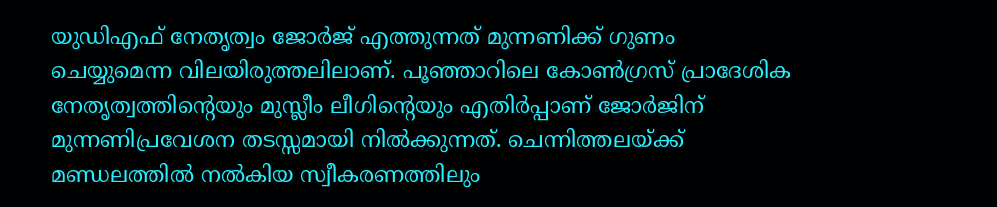യുഡിഎഫ് നേതൃത്വം ജോര്‍ജ് എത്തുന്നത് മുന്നണിക്ക് ഗുണം ചെയ്യുമെന്ന വിലയിരുത്തലിലാണ്. പൂഞ്ഞാറിലെ കോണ്‍ഗ്രസ് പ്രാദേശിക നേതൃത്വത്തിന്റെയും മുസ്ലീം ലീഗിന്റെയും എതിര്‍പ്പാണ് ജോര്‍ജിന് മുന്നണിപ്രവേശന തടസ്സമായി നില്‍ക്കുന്നത്. ചെന്നിത്തലയ്ക്ക് മണ്ഡലത്തില്‍ നല്‍കിയ സ്വീകരണത്തിലും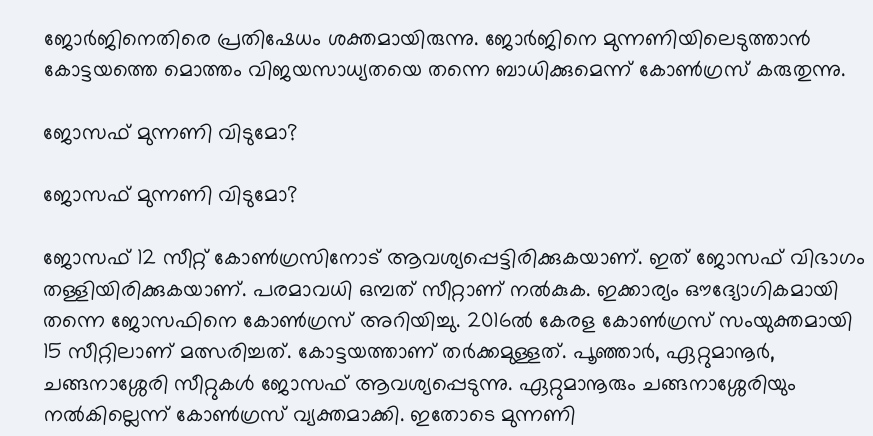ജോര്‍ജിനെതിരെ പ്രതിഷേധം ശക്തമായിരുന്നു. ജോര്‍ജിനെ മുന്നണിയിലെടുത്താന്‍ കോട്ടയത്തെ മൊത്തം വിജയസാധ്യതയെ തന്നെ ബാധിക്കുമെന്ന് കോണ്‍ഗ്രസ് കരുതുന്നു.

ജോസഫ് മുന്നണി വിടുമോ?

ജോസഫ് മുന്നണി വിടുമോ?

ജോസഫ് 12 സീറ്റ് കോണ്‍ഗ്രസിനോട് ആവശ്യപ്പെട്ടിരിക്കുകയാണ്. ഇത് ജോസഫ് വിഭാഗം തള്ളിയിരിക്കുകയാണ്. പരമാവധി ഒമ്പത് സീറ്റാണ് നല്‍കുക. ഇക്കാര്യം ഔദ്യോഗികമായി തന്നെ ജോസഫിനെ കോണ്‍ഗ്രസ് അറിയിച്ചു. 2016ല്‍ കേരള കോണ്‍ഗ്രസ് സംയുക്തമായി 15 സീറ്റിലാണ് മത്സരിച്ചത്. കോട്ടയത്താണ് തര്‍ക്കമുള്ളത്. പൂഞ്ഞാര്‍, ഏറ്റുമാനൂര്‍, ചങ്ങനാശ്ശേരി സീറ്റുകള്‍ ജോസഫ് ആവശ്യപ്പെടുന്നു. ഏറ്റുമാനൂരും ചങ്ങനാശ്ശേരിയും നല്‍കില്ലെന്ന് കോണ്‍ഗ്രസ് വ്യക്തമാക്കി. ഇതോടെ മുന്നണി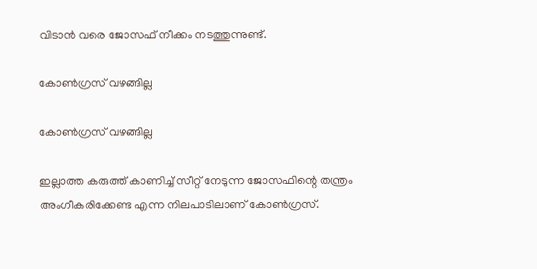വിടാന്‍ വരെ ജോസഫ് നീക്കം നടത്തുന്നുണ്ട്.

കോണ്‍ഗ്രസ് വഴങ്ങില്ല

കോണ്‍ഗ്രസ് വഴങ്ങില്ല

ഇല്ലാത്ത കരുത്ത് കാണിച്ച് സീറ്റ് നേടുന്ന ജോസഫിന്റെ തന്ത്രം അംഗീകരിക്കേണ്ട എന്ന നിലപാടിലാണ് കോണ്‍ഗ്രസ്.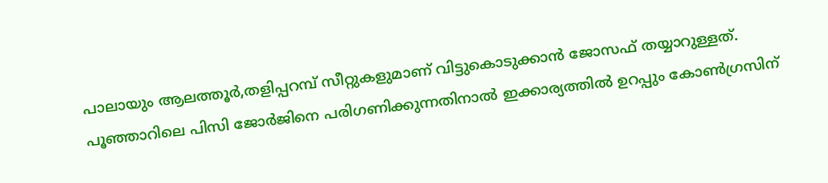പാലായും ആലത്തൂര്‍,തളിപ്പറമ്പ് സീറ്റുകളുമാണ് വിട്ടുകൊടുക്കാന്‍ ജോസഫ് തയ്യാറുള്ളത്. പൂഞ്ഞാറിലെ പിസി ജോര്‍ജിനെ പരിഗണിക്കുന്നതിനാല്‍ ഇക്കാര്യത്തില്‍ ഉറപ്പും കോണ്‍ഗ്രസിന്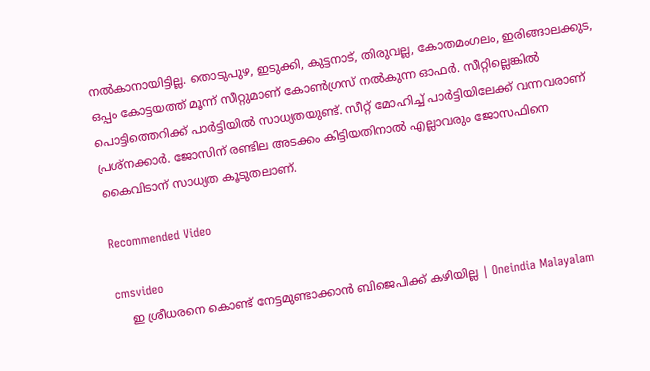നല്‍കാനായിട്ടില്ല. തൊടുപുഴ, ഇടുക്കി, കുട്ടനാട്, തിരുവല്ല, കോതമംഗലം, ഇരിങ്ങാലക്കുട, ഒപ്പം കോട്ടയത്ത് മൂന്ന് സീറ്റുമാണ് കോണ്‍ഗ്രസ് നല്‍കുന്ന ഓഫര്‍. സീറ്റില്ലെങ്കില്‍ പൊട്ടിത്തെറിക്ക് പാര്‍ട്ടിയില്‍ സാധ്യതയുണ്ട്. സീറ്റ് മോഹിച്ച് പാര്‍ട്ടിയിലേക്ക് വന്നവരാണ് പ്രശ്‌നക്കാര്‍. ജോസിന് രണ്ടില അടക്കം കിട്ടിയതിനാല്‍ എല്ലാവരും ജോസഫിനെ കൈവിടാന് സാധ്യത കൂടുതലാണ്.

Recommended Video

cmsvideo
    ഇ ശ്രീധരനെ കൊണ്ട് നേട്ടമുണ്ടാക്കാന്‍ ബിജെപിക്ക് കഴിയില്ല | Oneindia Malayalam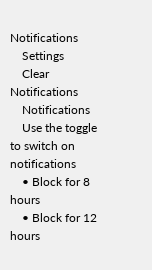Notifications
    Settings
    Clear Notifications
    Notifications
    Use the toggle to switch on notifications
    • Block for 8 hours
    • Block for 12 hours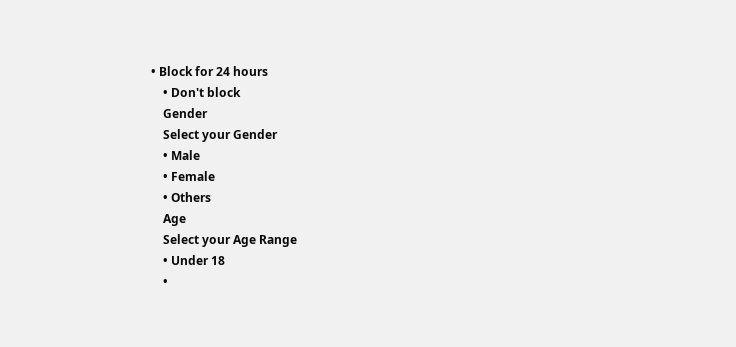• Block for 24 hours
    • Don't block
    Gender
    Select your Gender
    • Male
    • Female
    • Others
    Age
    Select your Age Range
    • Under 18
    •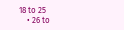18 to 25
    • 26 to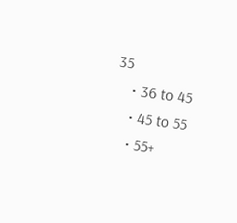35
    • 36 to 45
    • 45 to 55
    • 55+